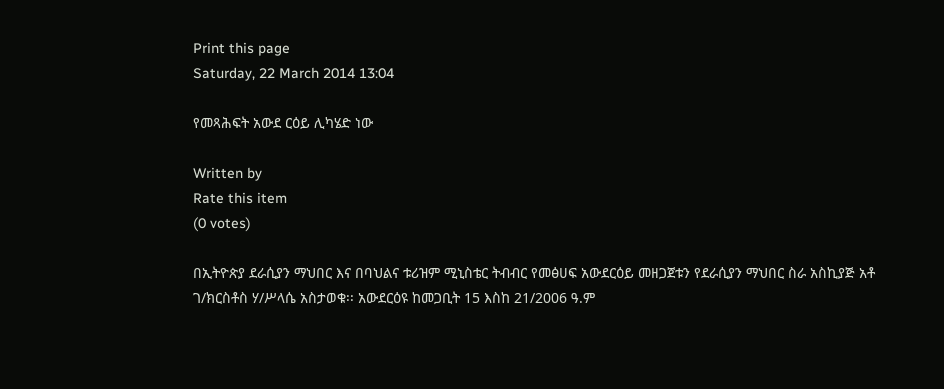Print this page
Saturday, 22 March 2014 13:04

የመጻሕፍት አውደ ርዕይ ሊካሄድ ነው

Written by
Rate this item
(0 votes)

በኢትዮጵያ ደራሲያን ማህበር እና በባህልና ቱሪዝም ሚኒስቴር ትብብር የመፅሀፍ አውደርዕይ መዘጋጀቱን የደራሲያን ማህበር ስራ አስኪያጅ አቶ ገ/ክርስቶስ ሃ/ሥላሴ አስታወቁ፡፡ አውደርዕዩ ከመጋቢት 15 እስከ 21/2006 ዓ.ም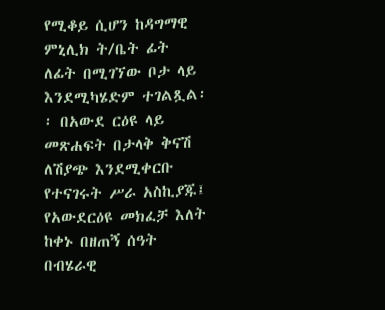የሚቆይ ሲሆን ከዳግማዊ ምኒሊክ ት/ቤት ፊት ለፊት በሚገኘው ቦታ ላይ እንደሚካሄድም ተገልጿል፡፡ በአውደ ርዕዩ ላይ መጽሐፍት በታላቅ ቅናሽ ለሽያጭ እንደሚቀርቡ የተናገሩት ሥራ አስኪያጁ፤ የአውደርዕዩ መክፈቻ እለት ከቀኑ በዘጠኝ ሰዓት በብሄራዊ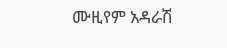ሙዚየም አዳራሽ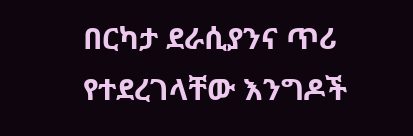በርካታ ደራሲያንና ጥሪ የተደረገላቸው እንግዶች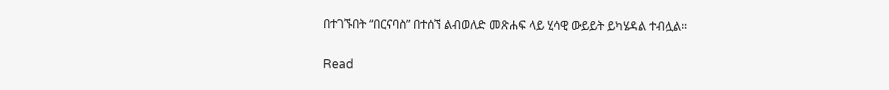በተገኙበት “በርናባስ” በተሰኘ ልብወለድ መጽሐፍ ላይ ሂሳዊ ውይይት ይካሄዳል ተብሏል።

Read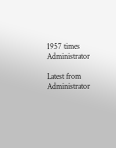1957 times
Administrator

Latest from Administrator